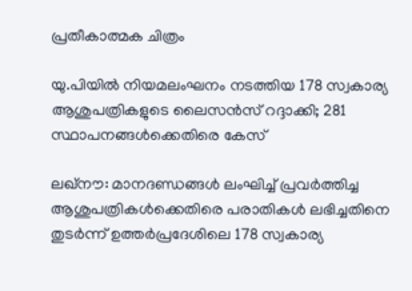പ്രതീകാത്മക ചിത്രം

യു.പിയിൽ നിയമലംഘനം നടത്തിയ 178 സ്വകാര്യ ആശുപത്രികളുടെ ലൈസൻസ് റദ്ദാക്കി; 281 സ്ഥാപനങ്ങൾക്കെതിരെ കേസ്

ലഖ്‌നൗ: മാനദണ്ഡങ്ങൾ ലംഘിച്ച് പ്രവർത്തിച്ച ആശുപത്രികൾക്കെതിരെ പരാതികൾ ലഭിച്ചതിനെ തുടർന്ന് ഉത്തർപ്രദേശിലെ 178 സ്വകാര്യ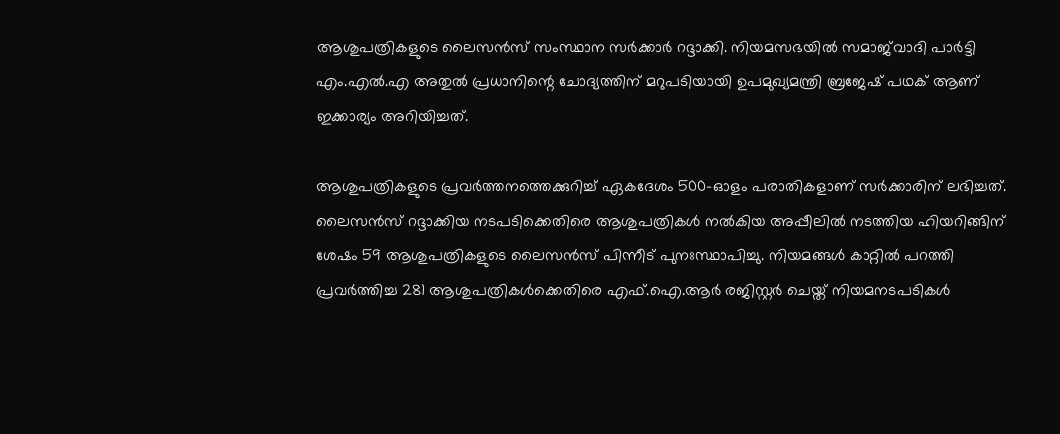ആശുപത്രികളുടെ ലൈസൻസ് സംസ്ഥാന സർക്കാർ റദ്ദാക്കി. നിയമസഭയിൽ സമാജ്‌വാദി പാർട്ടി എം.എൽ.എ അതുൽ പ്രധാനിന്റെ ചോദ്യത്തിന് മറുപടിയായി ഉപമുഖ്യമന്ത്രി ബ്രജേഷ് പഥക് ആണ് ഇക്കാര്യം അറിയിച്ചത്.

ആശുപത്രികളുടെ പ്രവർത്തനത്തെക്കുറിച്ച് ഏകദേശം 500-ഓളം പരാതികളാണ് സർക്കാരിന് ലഭിച്ചത്. ലൈസൻസ് റദ്ദാക്കിയ നടപടിക്കെതിരെ ആശുപത്രികൾ നൽകിയ അപ്പീലിൽ നടത്തിയ ഹിയറിങ്ങിന് ശേഷം 59 ആശുപത്രികളുടെ ലൈസൻസ് പിന്നീട് പുനഃസ്ഥാപിച്ചു. നിയമങ്ങൾ കാറ്റിൽ പറത്തി പ്രവർത്തിച്ച 281 ആശുപത്രികൾക്കെതിരെ എഫ്.ഐ.ആർ രജിസ്റ്റർ ചെയ്ത് നിയമനടപടികൾ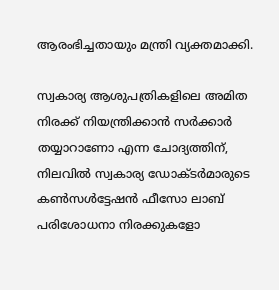ആരംഭിച്ചതായും മന്ത്രി വ്യക്തമാക്കി.

സ്വകാര്യ ആശുപത്രികളിലെ അമിത നിരക്ക് നിയന്ത്രിക്കാൻ സർക്കാർ തയ്യാറാണോ എന്ന ചോദ്യത്തിന്, നിലവിൽ സ്വകാര്യ ഡോക്ടർമാരുടെ കൺസൾട്ടേഷൻ ഫീസോ ലാബ് പരിശോധനാ നിരക്കുകളോ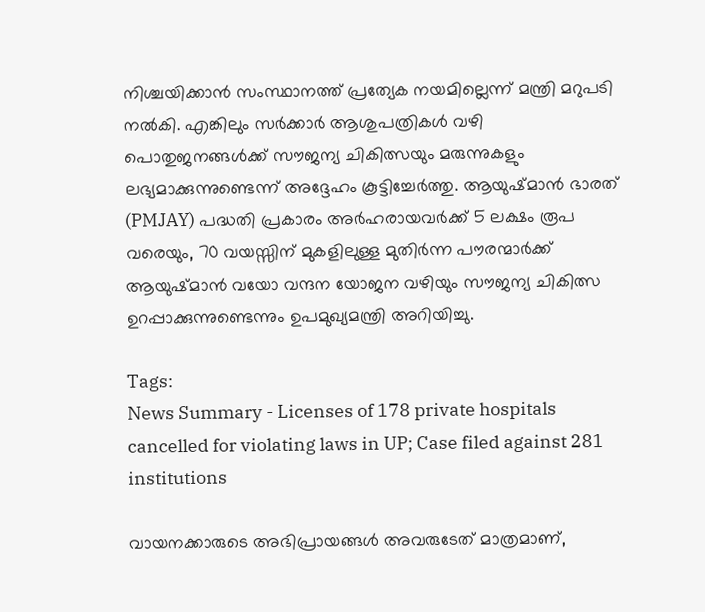നിശ്ചയിക്കാൻ സംസ്ഥാനത്ത് പ്രത്യേക നയമില്ലെന്ന് മന്ത്രി മറുപടി നൽകി. എങ്കിലും സർക്കാർ ആശുപത്രികൾ വഴി പൊതുജനങ്ങൾക്ക് സൗജന്യ ചികിത്സയും മരുന്നുകളും ലഭ്യമാക്കുന്നുണ്ടെന്ന് അദ്ദേഹം കൂട്ടിച്ചേർത്തു. ആയുഷ്മാൻ ഭാരത് (PMJAY) പദ്ധതി പ്രകാരം അർഹരായവർക്ക് 5 ലക്ഷം രൂപ വരെയും, 70 വയസ്സിന് മുകളിലുള്ള മുതിർന്ന പൗരന്മാർക്ക് ആയുഷ്മാൻ വയോ വന്ദന യോജന വഴിയും സൗജന്യ ചികിത്സ ഉറപ്പാക്കുന്നുണ്ടെന്നും ഉപമുഖ്യമന്ത്രി അറിയിച്ചു.

Tags:
News Summary - Licenses of 178 private hospitals cancelled for violating laws in UP; Case filed against 281 institutions

വായനക്കാരുടെ അഭിപ്രായങ്ങള്‍ അവരുടേത് മാത്രമാണ്,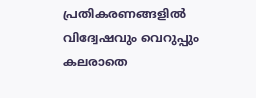പ്രതികരണങ്ങളിൽ വിദ്വേഷവും വെറുപ്പും കലരാതെ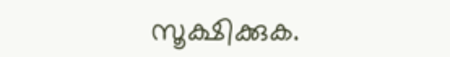സൂക്ഷിക്കുക.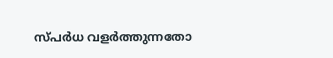സ്പർധ വളർത്തുന്നതോ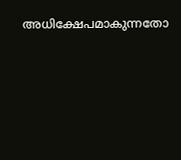അധിക്ഷേപമാകുന്നതോ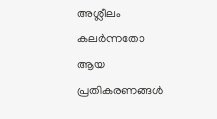അശ്ലീലം കലർന്നതോ ആയ പ്രതികരണങ്ങൾ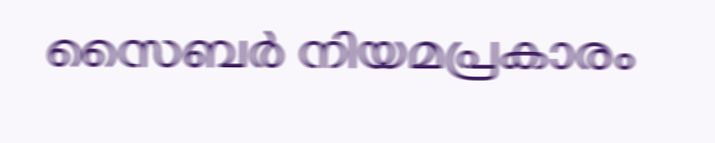സൈബർ നിയമപ്രകാരം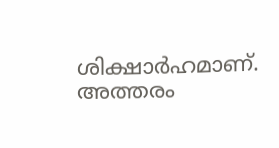ശിക്ഷാർഹമാണ്. അത്തരം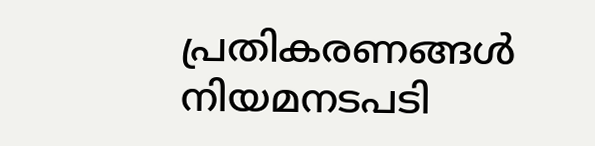പ്രതികരണങ്ങൾ നിയമനടപടി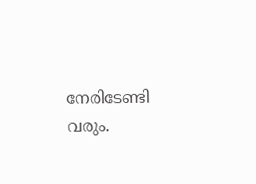നേരിടേണ്ടി വരും.